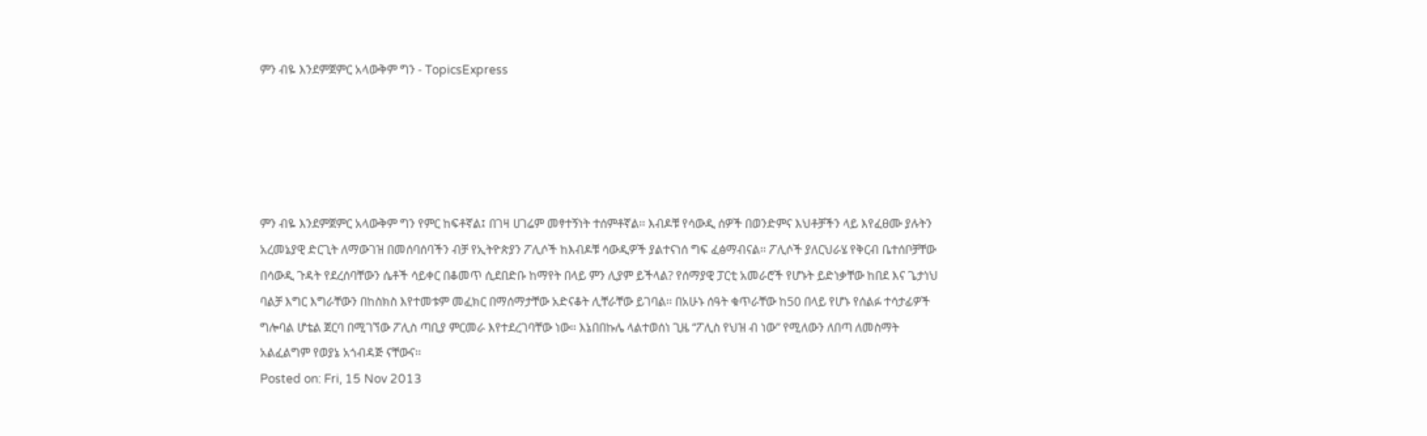ምን ብዬ እንደምጀምር አላውቅም ግን - TopicsExpress





ምን ብዬ እንደምጀምር አላውቅም ግን የምር ከፍቶኛል፤ በገዛ ሀገሬም መፃተኝነት ተሰምቶኛል፡፡ እብዶቹ የሳውዲ ሰዎች በወንድምና እህቶቻችን ላይ እየፈፀሙ ያሉትን አረመኔያዊ ድርጊት ለማውገዝ በመሰባሰባችን ብቻ የኢትዮጵያን ፖሊሶች ከእብዶቹ ሳውዲዎች ያልተናነሰ ግፍ ፈፅማብናል፡፡ ፖሊሶች ያለርህራሄ የቅርብ ቤተሰቦቻቸው በሳውዲ ጉዳት የደረሰባቸውን ሴቶች ሳይቀር በቆመጥ ሲደበድቡ ከማየት በላይ ምን ሊያም ይችላል? የሰማያዊ ፓርቲ አመራሮች የሆኑት ይድነቃቸው ከበደ እና ጌታነህ ባልቻ እግር እግራቸውን በከስክስ እየተመቱም መፈክር በማሰማታቸው አድናቆት ሊቸራቸው ይገባል፡፡ በአሁኑ ሰዓት ቁጥራቸው ከ50 በላይ የሆኑ የሰልፉ ተሳታፊዎች ግሎባል ሆቴል ጀርባ በሚገኘው ፖሊስ ጣቢያ ምርመራ እየተደረገባቸው ነው፡፡ እኔበበኩሌ ላልተወሰነ ጊዜ “ፖሊስ የህዝ ብ ነው” የሚለውን ለበጣ ለመስማት አልፈልግም የወያኔ አጎብዳጅ ናቸውና፡፡
Posted on: Fri, 15 Nov 2013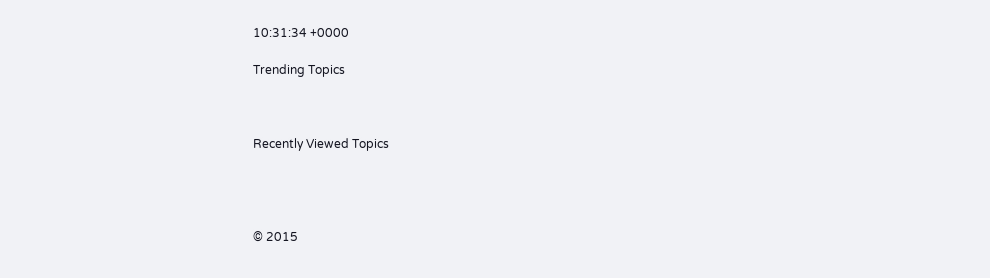10:31:34 +0000

Trending Topics



Recently Viewed Topics




© 2015